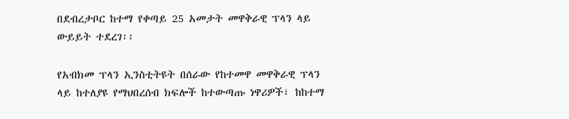በደብረታቦር ከተማ የቀጣይ 25 አመታት መዋቅራዊ ፕላን ላይ ውይይት ተደረገ፡፡

የአብክመ ፕላን ኢንስቲትዩት በሰራው የከተመዋ መዋቅራዊ ፕላን ላይ ከተለያዩ የማህበረሰብ ክፍሎች ከተውጣጡ ነዋሪዎች፣ ከከተማ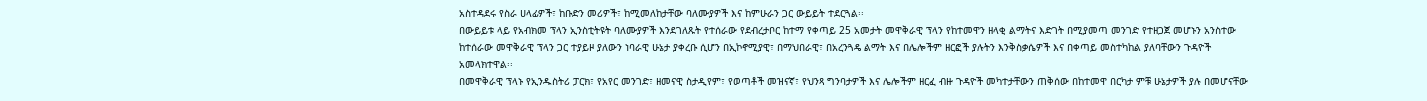አስተዳደሩ የስራ ሀላፊዎች፣ ከቡድን መሪዎች፣ ከሚመለከታቸው ባለሙያዎች እና ከምሁራን ጋር ውይይት ተደርጓል፡፡
በውይይቱ ላይ የአብክመ ፕላን ኢንስቲትዩት ባለሙያዎች እንደገለጹት የተሰራው የደብረታቦር ከተማ የቀጣይ 25 አመታት መዋቅራዊ ፕላን የከተመዋን ዘላቂ ልማትና እድገት በሚያመጣ መንገድ የተዘጋጀ መሆኑን አንስተው ከተሰራው መዋቅራዊ ፕላን ጋር ተያይዞ ያለውን ነባራዊ ሁኔታ ያቀረቡ ሲሆን በኢኮኖሚያዊ፣ በማህበራዊ፣ በአረንጓዴ ልማት እና በሌሎችም ዘርፎች ያሉትን እንቅስቃሴዎች እና በቀጣይ መስተካከል ያለባቸውን ጉዳዮች አመላክተዋል፡፡
በመዋቅራዊ ፕላኑ የኢንዱስትሪ ፓርክ፣ የአየር መንገድ፣ ዘመናዊ ስታዲየም፣ የወጣቶች መዝናኛ፣ የህንጻ ግንባታዎች እና ሌሎችም ዘርፈ ብዙ ጉዳዮች መካተታቸውን ጠቅሰው በከተመዋ በርካታ ምቹ ሁኔታዎች ያሉ በመሆናቸው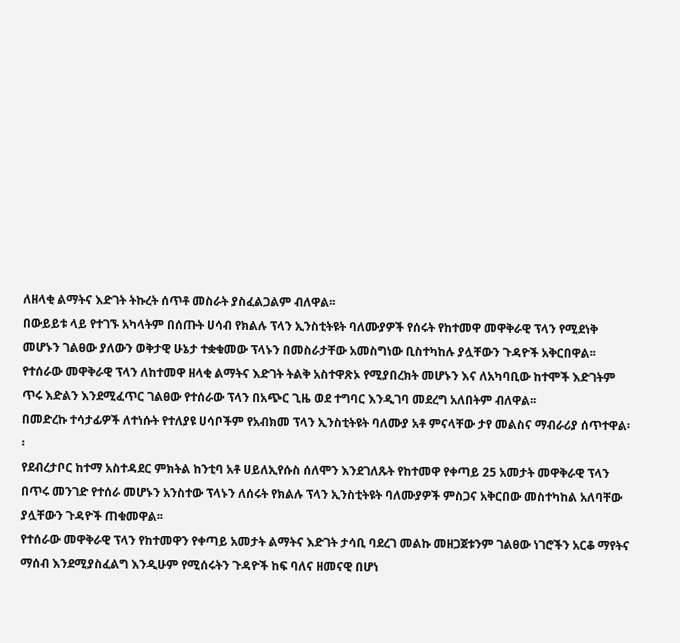ለዘላቂ ልማትና እድገት ትኩረት ሰጥቶ መስራት ያስፈልጋልም ብለዋል፡፡
በውይይቱ ላይ የተገኙ አካላትም በሰጡት ሀሳብ የክልሉ ፕላን ኢንስቲትዩት ባለሙያዎች የሰሩት የከተመዋ መዋቅራዊ ፕላን የሚደነቅ መሆኑን ገልፀው ያለውን ወቅታዊ ሁኔታ ተቋቁመው ፕላኑን በመስራታቸው አመስግነው ቢስተካከሉ ያሏቸውን ጉዳዮች አቅርበዋል፡፡
የተሰራው መዋቅራዊ ፕላን ለከተመዋ ዘላቂ ልማትና እድገት ትልቅ አስተዋጽኦ የሚያበረክት መሆኑን እና ለአካባቢው ከተሞች እድገትም ጥሩ እድልን እንደሚፈጥር ገልፀው የተሰራው ፕላን በአጭር ጊዜ ወደ ተግባር እንዲገባ መደረግ አለበትም ብለዋል፡፡
በመድረኩ ተሳታፊዎች ለተነሱት የተለያዩ ሀሳቦችም የአብክመ ፕላን ኢንስቲትዩት ባለሙያ አቶ ምናላቸው ታየ መልስና ማብራሪያ ሰጥተዋል፡፡
የደብረታቦር ከተማ አስተዳደር ምክትል ከንቲባ አቶ ሀይለኢየሱስ ሰለሞን እንደገለጹት የከተመዋ የቀጣይ 25 አመታት መዋቅራዊ ፕላን በጥሩ መንገድ የተሰራ መሆኑን አንስተው ፕላኑን ለሰሩት የክልሉ ፕላን ኢንስቲትዩት ባለሙያዎች ምስጋና አቅርበው መስተካከል አለባቸው ያሏቸውን ጉዳዮች ጠቁመዋል፡፡
የተሰራው መዋቅራዊ ፕላን የከተመዋን የቀጣይ አመታት ልማትና እድገት ታሳቢ ባደረገ መልኩ መዘጋጀቱንም ገልፀው ነገሮችን አርቆ ማየትና ማሰብ እንደሚያስፈልግ እንዲሁም የሚሰሩትን ጉዳዮች ከፍ ባለና ዘመናዊ በሆነ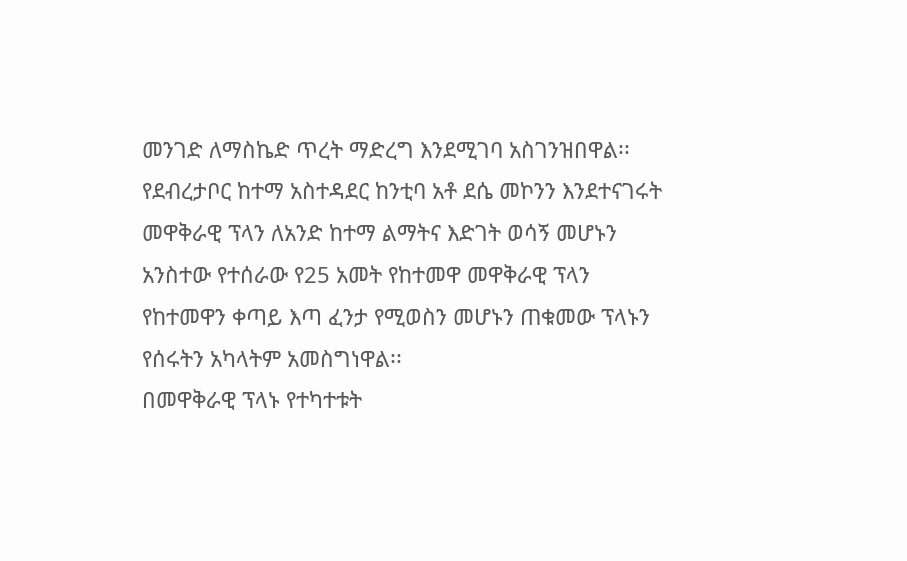መንገድ ለማስኬድ ጥረት ማድረግ እንደሚገባ አስገንዝበዋል፡፡
የደብረታቦር ከተማ አስተዳደር ከንቲባ አቶ ደሴ መኮንን እንደተናገሩት መዋቅራዊ ፕላን ለአንድ ከተማ ልማትና እድገት ወሳኝ መሆኑን አንስተው የተሰራው የ25 አመት የከተመዋ መዋቅራዊ ፕላን የከተመዋን ቀጣይ እጣ ፈንታ የሚወስን መሆኑን ጠቁመው ፕላኑን የሰሩትን አካላትም አመስግነዋል፡፡
በመዋቅራዊ ፕላኑ የተካተቱት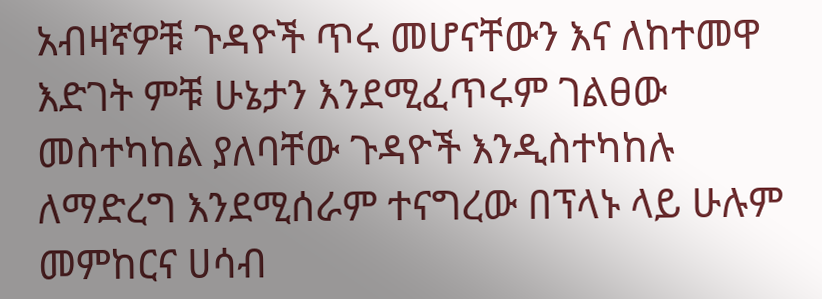አብዛኛዎቹ ጉዳዮች ጥሩ መሆናቸውን እና ለከተመዋ እድገት ምቹ ሁኔታን እንደሚፈጥሩም ገልፀው መስተካከል ያለባቸው ጉዳዮች እንዲስተካከሉ ለማድረግ እንደሚሰራም ተናግረው በፕላኑ ላይ ሁሉም መምከርና ሀሳብ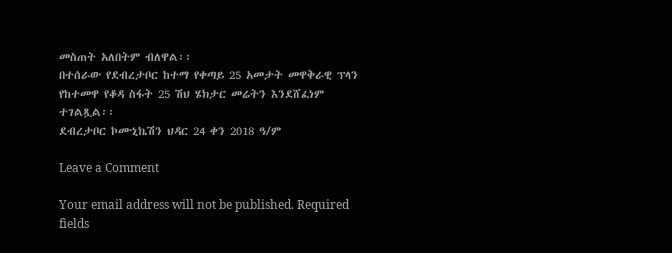መስጠት አለበትም ብለዋል፡፡
በተሰራው የደብረታቦር ከተማ የቀጣይ 25 አመታት መዋቅራዊ ፕላን የከተመዋ የቆዳ ስፋት 25 ሽህ ሄክታር መሬትን እንደሸፈነም ተገልጿል፡፡
ደብረታቦር ኮሙኒኬሽን ህዳር 24 ቀን 2018 ዓ/ም

Leave a Comment

Your email address will not be published. Required fields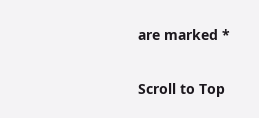are marked *

Scroll to Top